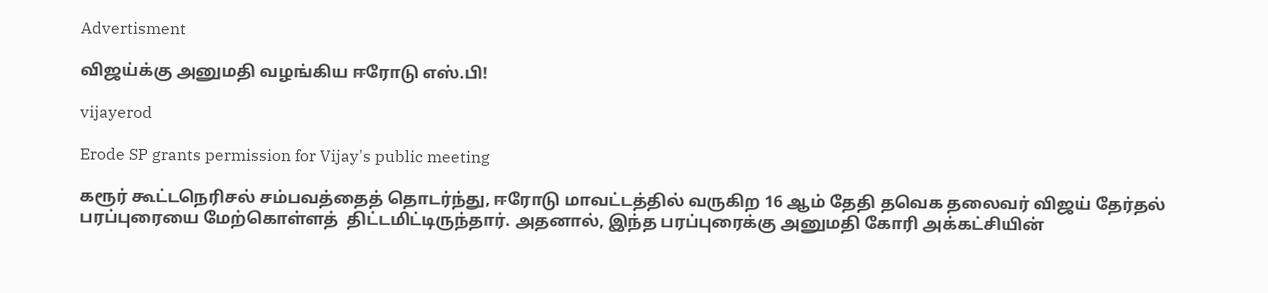Advertisment

விஜய்க்கு அனுமதி வழங்கிய ஈரோடு எஸ்.பி!

vijayerod

Erode SP grants permission for Vijay's public meeting

கரூர் கூட்டநெரிசல் சம்பவத்தைத் தொடர்ந்து, ஈரோடு மாவட்டத்தில் வருகிற 16 ஆம் தேதி தவெக தலைவர் விஜய் தேர்தல் பரப்புரையை மேற்கொள்ளத்  திட்டமிட்டிருந்தார். அதனால், இந்த பரப்புரைக்கு அனுமதி கோரி அக்கட்சியின்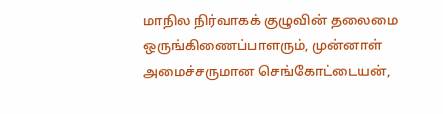மாநில நிர்வாகக் குழுவின் தலைமை ஒருங்கிணைப்பாளரும், முன்னாள் அமைச்சருமான செங்கோட்டையன்,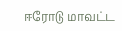ஈரோடு மாவட்ட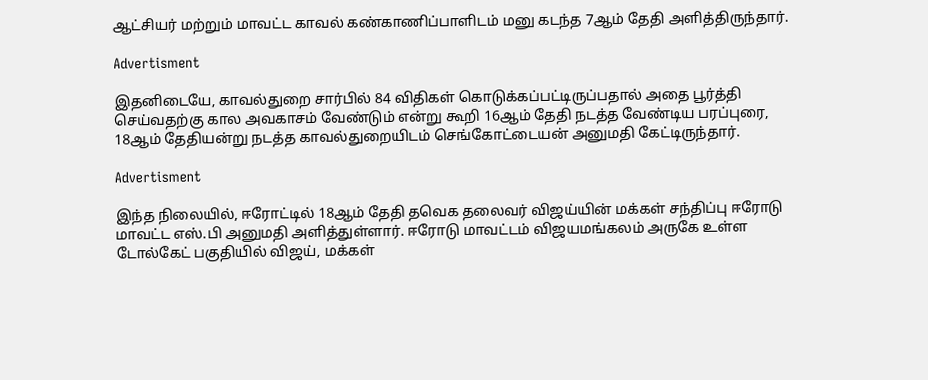ஆட்சியர் மற்றும் மாவட்ட காவல் கண்காணிப்பாளிடம் மனு கடந்த 7ஆம் தேதி அளித்திருந்தார்.

Advertisment

இதனிடையே, காவல்துறை சார்பில் 84 விதிகள் கொடுக்கப்பட்டிருப்பதால் அதை பூர்த்தி செய்வதற்கு கால அவகாசம் வேண்டும் என்று கூறி 16ஆம் தேதி நடத்த வேண்டிய பரப்புரை, 18ஆம் தேதியன்று நடத்த காவல்துறையிடம் செங்கோட்டையன் அனுமதி கேட்டிருந்தார்.

Advertisment

இந்த நிலையில், ஈரோட்டில் 18ஆம் தேதி தவெக தலைவர் விஜய்யின் மக்கள் சந்திப்பு ஈரோடு மாவட்ட எஸ்.பி அனுமதி அளித்துள்ளார். ஈரோடு மாவட்டம் விஜயமங்கலம் அருகே உள்ள டோல்கேட் பகுதியில் விஜய், மக்கள்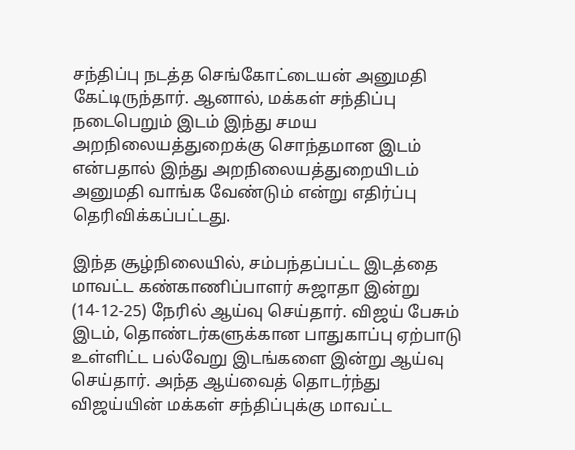சந்திப்பு நடத்த செங்கோட்டையன் அனுமதி கேட்டிருந்தார். ஆனால், மக்கள் சந்திப்பு நடைபெறும் இடம் இந்து சமய அறநிலையத்துறைக்கு சொந்தமான இடம் என்பதால் இந்து அறநிலையத்துறையிடம் அனுமதி வாங்க வேண்டும் என்று எதிர்ப்பு தெரிவிக்கப்பட்டது.

இந்த சூழ்நிலையில், சம்பந்தப்பட்ட இடத்தை மாவட்ட கண்காணிப்பாளர் சுஜாதா இன்று (14-12-25) நேரில் ஆய்வு செய்தார். விஜய் பேசும் இடம், தொண்டர்களுக்கான பாதுகாப்பு ஏற்பாடு உள்ளிட்ட பல்வேறு இடங்களை இன்று ஆய்வு செய்தார். அந்த ஆய்வைத் தொடர்ந்து விஜய்யின் மக்கள் சந்திப்புக்கு மாவட்ட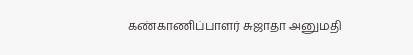கண்காணிப்பாளர் சுஜாதா அனுமதி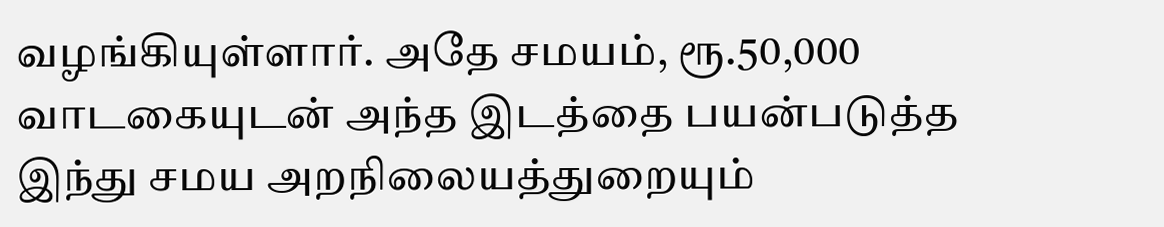வழங்கியுள்ளார். அதே சமயம், ரூ.50,000 வாடகையுடன் அந்த இடத்தை பயன்படுத்த இந்து சமய அறநிலையத்துறையும்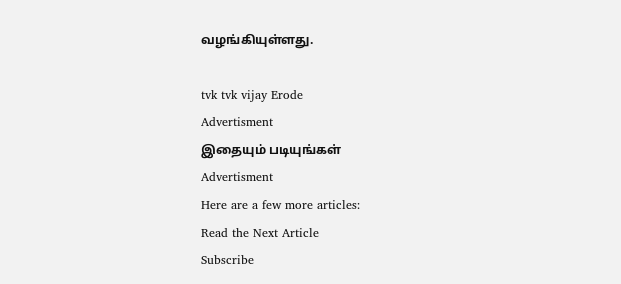வழங்கியுள்ளது.

tvk tvk vijay Erode
Advertisment
இதையும் படியுங்கள்
Advertisment
Here are a few more articles:
Read the Next Article
Subscribe